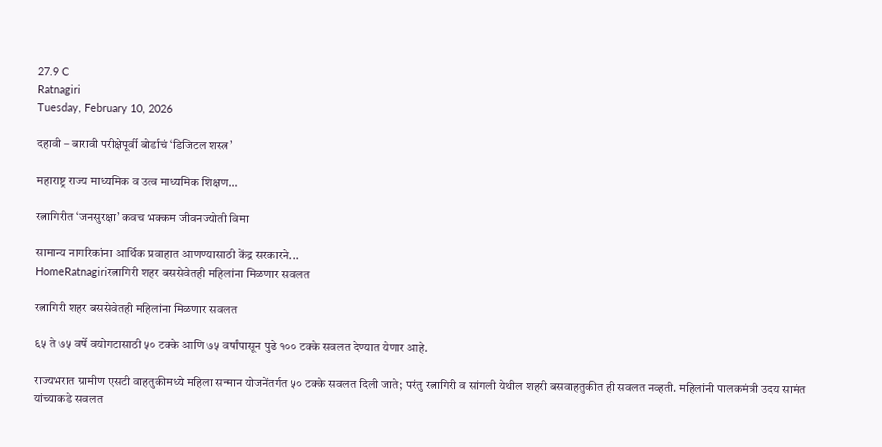27.9 C
Ratnagiri
Tuesday, February 10, 2026

दहावी – बारावी परीक्षेपूर्वी बोर्डाचं ‘डिजिटल शस्त्र’

महाराष्ट्र राज्य माध्यमिक व उत्व माध्यमिक शिक्षण...

रत्नागिरीत ‘जनसुरक्षा’ कवच भक्कम जीवनज्योती विमा

सामान्य नागरिकांना आर्थिक प्रवाहात आणण्यासाठी केंद्र सरकारने...
HomeRatnagiriरत्नागिरी शहर बससेवेतही महिलांना मिळणार सवलत

रत्नागिरी शहर बससेवेतही महिलांना मिळणार सवलत

६५ ते ७५ वर्षे वयोगटासाठी ५० टक्के आणि ७५ वर्षांपासून पुढे १०० टक्के सवलत देण्यात येणार आहे.

राज्यभरात ग्रामीण एसटी वाहतुकीमध्ये महिला सन्मान योजनेंतर्गत ५० टक्के सवलत दिली जाते; परंतु रत्नागिरी व सांगली येथील शहरी बसवाहतुकीत ही सवलत नव्हती. महिलांनी पालकमंत्री उदय सामंत यांच्याकडे सवलत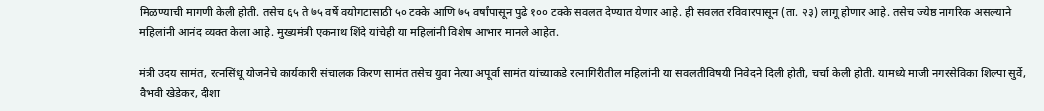मिळण्याची मागणी केली होती. तसेच ६५ ते ७५ वर्षे वयोगटासाठी ५० टक्के आणि ७५ वर्षांपासून पुढे १०० टक्के सवलत देण्यात येणार आहे. ही सवलत रविवारपासून (ता. २३) लागू होणार आहे. तसेच ज्येष्ठ नागरिक असल्याने महिलांनी आनंद व्यक्त केला आहे. मुख्यमंत्री एकनाथ शिंदे यांचेही या महिलांनी विशेष आभार मानले आहेत.

मंत्री उदय सामंत, रत्नसिंधू योजनेचे कार्यकारी संचालक किरण सामंत तसेच युवा नेत्या अपूर्वा सामंत यांच्याकडे रत्नागिरीतील महिलांनी या सवलतीविषयी निवेदने दिली होती, चर्चा केली होती. यामध्ये माजी नगरसेविका शिल्पा सुर्वे, वैभवी खेडेकर, दीशा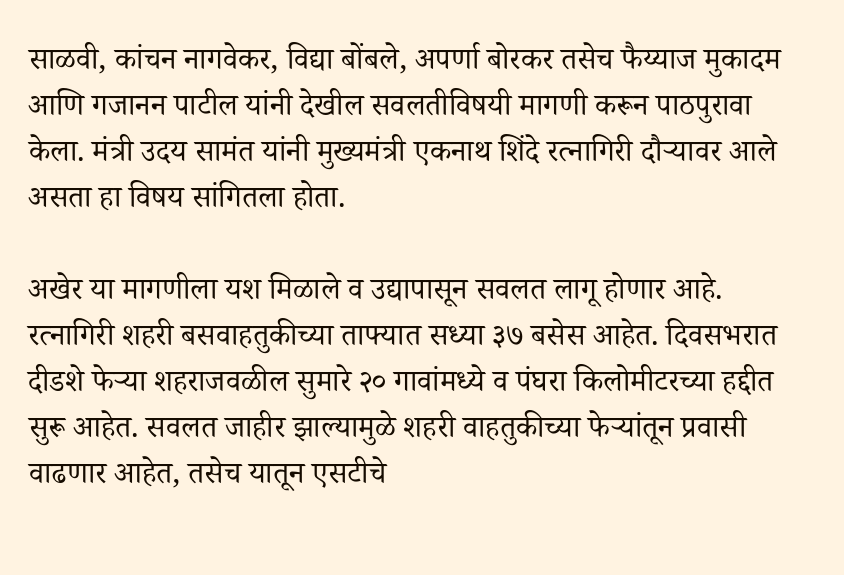साळवी, कांचन नागवेकर, विद्या बोंबले, अपर्णा बोरकर तसेच फैय्याज मुकादम आणि गजानन पाटील यांनी देखील सवलतीविषयी मागणी करून पाठपुरावा केला. मंत्री उदय सामंत यांनी मुख्यमंत्री एकनाथ शिंदे रत्नागिरी दौऱ्यावर आले असता हा विषय सांगितला होता.

अखेर या मागणीला यश मिळाले व उद्यापासून सवलत लागू होणार आहे. रत्नागिरी शहरी बसवाहतुकीच्या ताफ्यात सध्या ३७ बसेस आहेत. दिवसभरात दीडशे फेऱ्या शहराजवळील सुमारे २० गावांमध्ये व पंघरा किलोमीटरच्या हद्दीत सुरू आहेत. सवलत जाहीर झाल्यामुळे शहरी वाहतुकीच्या फेऱ्यांतून प्रवासी वाढणार आहेत, तसेच यातून एसटीचे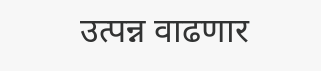उत्पन्न वाढणार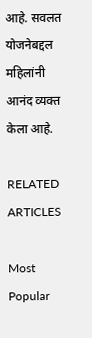आहे. सवलत योजनेबद्दल महिलांनी आनंद व्यक्त केला आहे.

RELATED ARTICLES

Most Popular